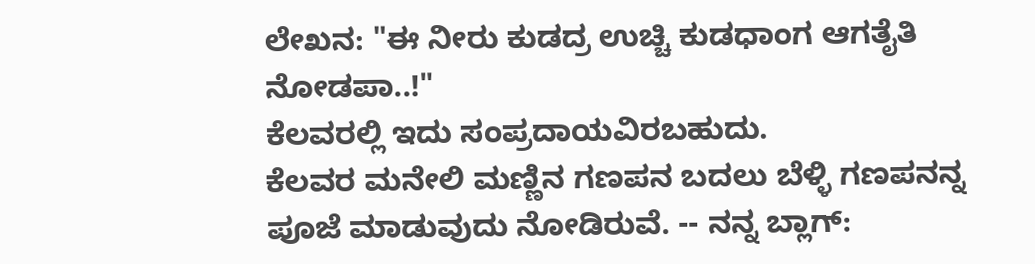ಲೇಖನ: "ಈ ನೀರು ಕುಡದ್ರ ಉಚ್ಚಿ ಕುಡಧಾಂಗ ಆಗತೈತಿ ನೋಡಪಾ..!"
ಕೆಲವರಲ್ಲಿ ಇದು ಸಂಪ್ರದಾಯವಿರಬಹುದು.
ಕೆಲವರ ಮನೇಲಿ ಮಣ್ಣಿನ ಗಣಪನ ಬದಲು ಬೆಳ್ಳಿ ಗಣಪನನ್ನ ಪೂಜೆ ಮಾಡುವುದು ನೋಡಿರುವೆ. -- ನನ್ನ ಬ್ಲಾಗ್: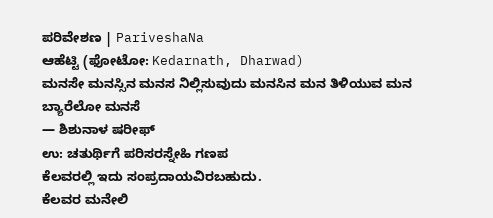ಪರಿವೇಶಣ | PariveshaNa
ಆಹೆಟ್ಟಿ (ಫೋಟೋ: Kedarnath, Dharwad)
ಮನಸೇ ಮನಸ್ಸಿನ ಮನಸ ನಿಲ್ಲಿಸುವುದು ಮನಸಿನ ಮನ ತಿಳಿಯುವ ಮನ ಬ್ಯಾರೆಲೋ ಮನಸೆ
— ಶಿಶುನಾಳ ಷರೀಫ್
ಉ: ಚತುರ್ಥಿಗೆ ಪರಿಸರಸ್ನೇಹಿ ಗಣಪ
ಕೆಲವರಲ್ಲಿ ಇದು ಸಂಪ್ರದಾಯವಿರಬಹುದು.
ಕೆಲವರ ಮನೇಲಿ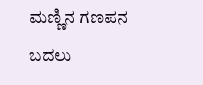ಮಣ್ಣಿನ ಗಣಪನ ಬದಲು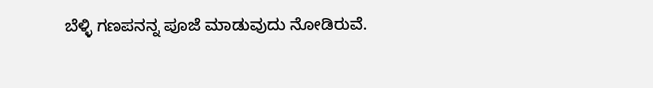ಬೆಳ್ಳಿ ಗಣಪನನ್ನ ಪೂಜೆ ಮಾಡುವುದು ನೋಡಿರುವೆ.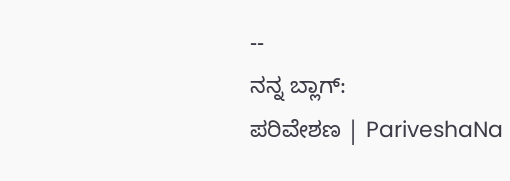--
ನನ್ನ ಬ್ಲಾಗ್:
ಪರಿವೇಶಣ | PariveshaNa